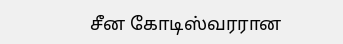சீன கோடிஸ்வரரான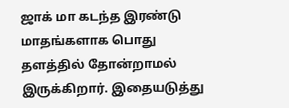ஜாக் மா கடந்த இரண்டு மாதங்களாக பொது தளத்தில் தோன்றாமல் இருக்கிறார். இதையடுத்து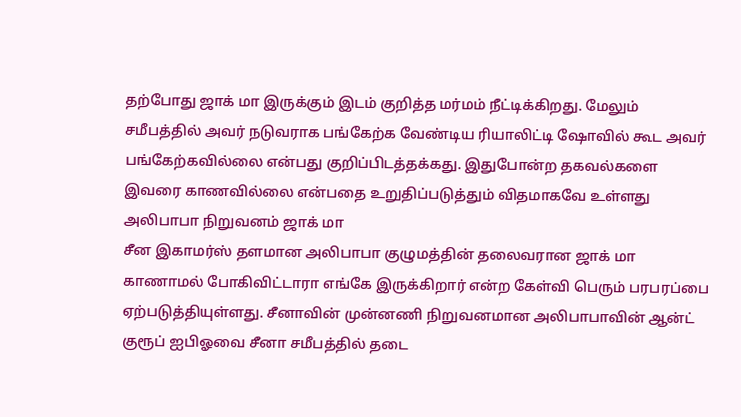தற்போது ஜாக் மா இருக்கும் இடம் குறித்த மர்மம் நீட்டிக்கிறது. மேலும் சமீபத்தில் அவர் நடுவராக பங்கேற்க வேண்டிய ரியாலிட்டி ஷோவில் கூட அவர் பங்கேற்கவில்லை என்பது குறிப்பிடத்தக்கது. இதுபோன்ற தகவல்களை இவரை காணவில்லை என்பதை உறுதிப்படுத்தும் விதமாகவே உள்ளது
அலிபாபா நிறுவனம் ஜாக் மா
சீன இகாமர்ஸ் தளமான அலிபாபா குழுமத்தின் தலைவரான ஜாக் மா காணாமல் போகிவிட்டாரா எங்கே இருக்கிறார் என்ற கேள்வி பெரும் பரபரப்பை ஏற்படுத்தியுள்ளது. சீனாவின் முன்னணி நிறுவனமான அலிபாபாவின் ஆன்ட் குரூப் ஐபிஓவை சீனா சமீபத்தில் தடை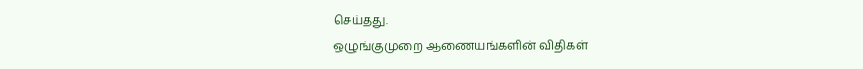செய்தது.
ஒழுங்குமுறை ஆணையங்களின் விதிகள்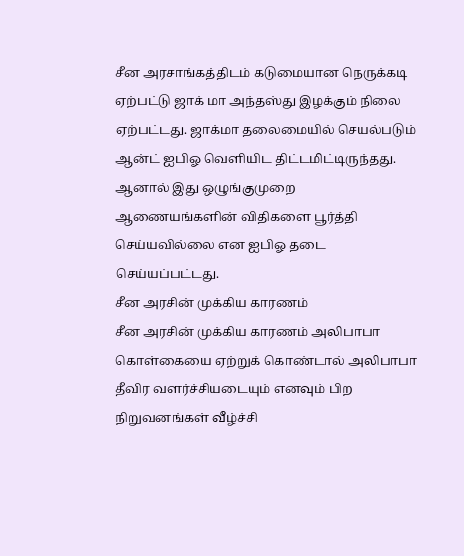சீன அரசாங்கத்திடம் கடுமையான நெருக்கடி ஏற்பட்டு ஜாக் மா அந்தஸ்து இழக்கும் நிலை ஏற்பட்டது. ஜாக்மா தலைமையில் செயல்படும் ஆன்ட் ஐபிஓ வெளியிட திட்டமிட்டிருந்தது. ஆனால் இது ஒழுங்குமுறை ஆணையங்களின் விதிகளை பூர்த்தி செய்யவில்லை என ஐபிஓ தடை செய்யப்பட்டது.
சீன அரசின் முக்கிய காரணம்
சீன அரசின் முக்கிய காரணம் அலிபாபா கொள்கையை ஏற்றுக் கொண்டால் அலிபாபா தீவிர வளர்ச்சியடையும் எனவும் பிற நிறுவனங்கள் வீழ்ச்சி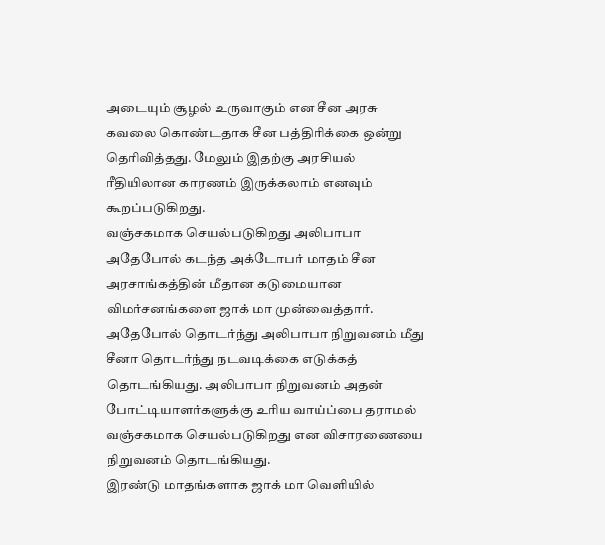அடையும் சூழல் உருவாகும் என சீன அரசு கவலை கொண்டதாக சீன பத்திரிக்கை ஒன்று தெரிவித்தது. மேலும் இதற்கு அரசியல் ரீதியிலான காரணம் இருக்கலாம் எனவும் கூறப்படுகிறது.
வஞ்சகமாக செயல்படுகிறது அலிபாபா
அதேபோல் கடந்த அக்டோபர் மாதம் சீன அரசாங்கத்தின் மீதான கடுமையான விமர்சனங்களை ஜாக் மா முன்வைத்தார். அதேபோல் தொடர்ந்து அலிபாபா நிறுவனம் மீது சீனா தொடர்ந்து நடவடிக்கை எடுக்கத் தொடங்கியது. அலிபாபா நிறுவனம் அதன் போட்டியாளர்களுக்கு உரிய வாய்ப்பை தராமல் வஞ்சகமாக செயல்படுகிறது என விசாரணையை நிறுவனம் தொடங்கியது.
இரண்டு மாதங்களாக ஜாக் மா வெளியில்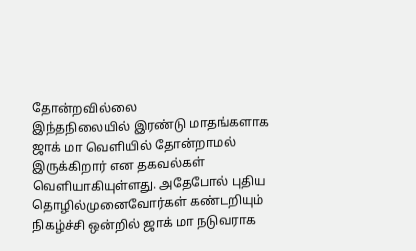தோன்றவில்லை
இந்தநிலையில் இரண்டு மாதங்களாக ஜாக் மா வெளியில் தோன்றாமல் இருக்கிறார் என தகவல்கள் வெளியாகியுள்ளது. அதேபோல் புதிய தொழில்முனைவோர்கள் கண்டறியும் நிகழ்ச்சி ஒன்றில் ஜாக் மா நடுவராக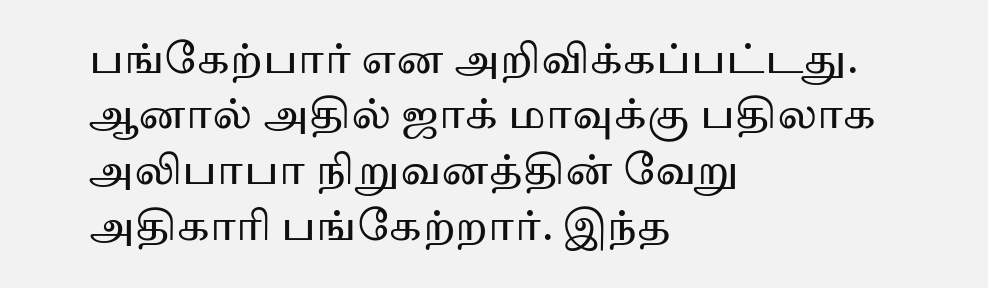பங்கேற்பார் என அறிவிக்கப்பட்டது. ஆனால் அதில் ஜாக் மாவுக்கு பதிலாக அலிபாபா நிறுவனத்தின் வேறு அதிகாரி பங்கேற்றார். இந்த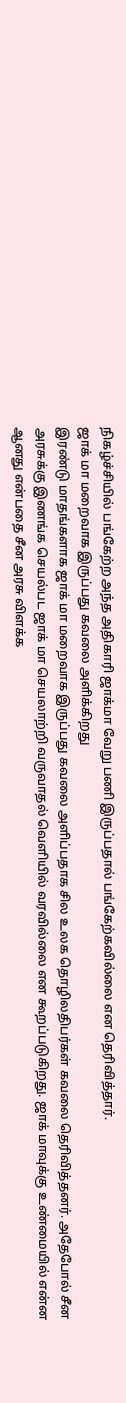நிகழ்ச்சியில் பங்கேற்ற அந்த அதிகாரி ஜாக்மா வேறு பணி இருப்பதால் பங்கேற்கவில்லை என தெரிவித்தார்.
ஜாக் மா மறைவாக இருப்பது கவலை அளிக்கிறது
இரண்டு மாதங்களாக ஜாக் மா மறைவாக இருப்பது கவலை அளிப்பதாக சில உலக தொழிலதிபர்கள் கவலை தெரிவித்தனர். அதேபோல் சீன அரசுக்கு இணங்க செயல்பட ஜாக் மா செயலாற்றி வருவாதல் வெளியில் வரவில்லை என கூறப்படுகிறது. ஜாக் மாவுக்கு உண்மையில் என்ன ஆனது என்பதை சீன அரசு விளக்க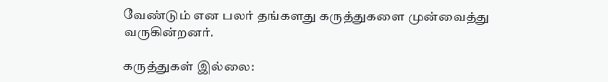வேண்டும் என பலர் தங்களது கருத்துகளை முன்வைத்து வருகின்றனர்.

கருத்துகள் இல்லை: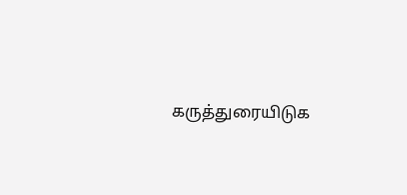கருத்துரையிடுக